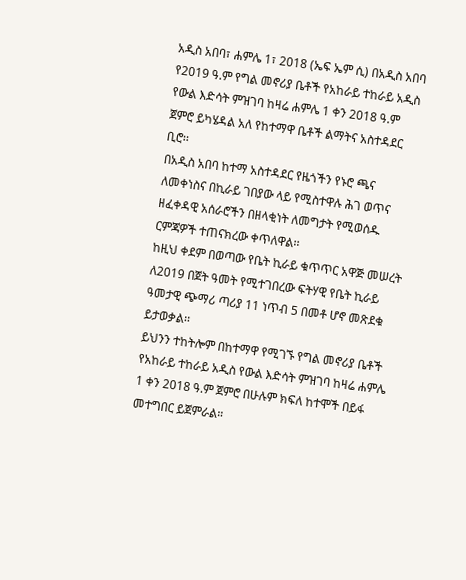አዲስ አበባ፣ ሐምሌ 1፣ 2018 (ኤፍ ኤም ሲ) በአዲስ አበባ የ2019 ዓ.ም የግል መኖሪያ ቤቶች የአከራይ ተከራይ አዲስ የውል እድሳት ምዝገባ ከዛሬ ሐምሌ 1 ቀን 2018 ዓ.ም ጀምሮ ይካሄዳል አለ የከተማዋ ቤቶች ልማትና አስተዳደር ቢሮ፡፡
በአዲስ አበባ ከተማ አስተዳደር የዜጎችን የኑሮ ጫና ለመቀነስና በኪራይ ገበያው ላይ የሚስተዋሉ ሕገ ወጥና ዘፈቀዳዊ አሰራሮችን በዘላቂነት ለመግታት የሚወሰዱ ርምጃዎች ተጠናክረው ቀጥለዋል፡፡
ከዚህ ቀደም በወጣው የቤት ኪራይ ቁጥጥር አዋጅ መሠረት ለ2019 በጀት ዓመት የሚተገበረው ፍትሃዊ የቤት ኪራይ ዓመታዊ ጭማሪ ጣሪያ 11 ነጥብ 5 በመቶ ሆኖ መጽደቁ ይታወቃል፡፡
ይህንን ተከትሎም በከተማዋ የሚገኙ የግል መኖሪያ ቤቶች የአከራይ ተከራይ አዲስ የውል እድሳት ምዝገባ ከዛሬ ሐምሌ 1 ቀን 2018 ዓ.ም ጀምሮ በሁሉም ክፍለ ከተሞች በይፋ መተግበር ይጀምራል።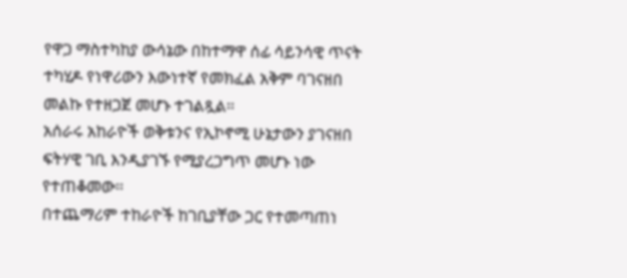የዋጋ ማስተካከያ ውሳኔው በከተማዋ ሰፊ ሳይንሳዊ ጥናት ተካሂዶ የነዋሪውን እውነተኛ የመክፈል አቅም ባገናዘበ መልኩ የተዘጋጀ መሆኑ ተገልጿል፡፡
አሰራሩ አከራዮች ወቅቱንና የኢኮኖሚ ሁኔታውን ያገናዘበ ፍትሃዊ ገቢ እንዲያገኙ የሚያረጋግጥ መሆኑ ነው የተጠቆመው፡፡
በተጨማሪም ተከራዮች ከገቢያቸው ጋር የተመጣጠነ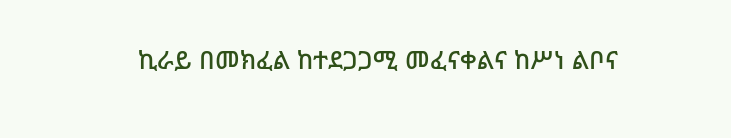ኪራይ በመክፈል ከተደጋጋሚ መፈናቀልና ከሥነ ልቦና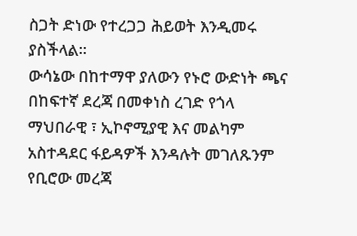ስጋት ድነው የተረጋጋ ሕይወት እንዲመሩ ያስችላል።
ውሳኔው በከተማዋ ያለውን የኑሮ ውድነት ጫና በከፍተኛ ደረጃ በመቀነስ ረገድ የጎላ ማህበራዊ ፣ ኢኮኖሚያዊ እና መልካም አስተዳደር ፋይዳዎች እንዳሉት መገለጹንም የቢሮው መረጃ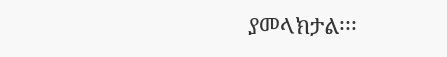ያመላክታል፡፡፡